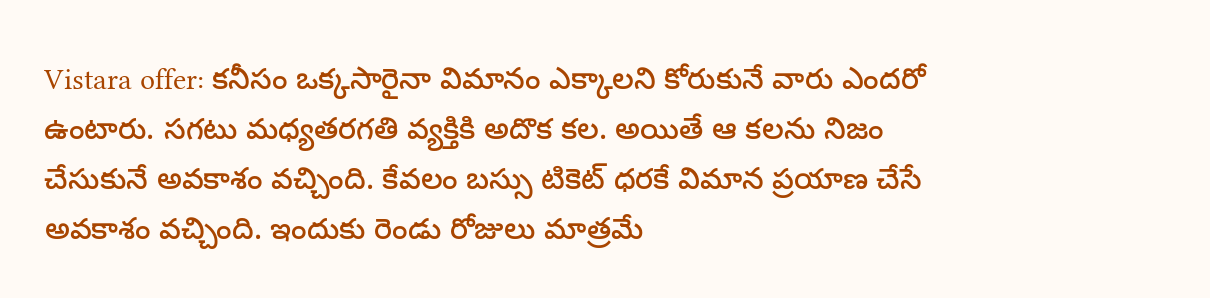Vistara offer: కనీసం ఒక్కసారైనా విమానం ఎక్కాలని కోరుకునే వారు ఎందరో ఉంటారు. సగటు మధ్యతరగతి వ్యక్తికి అదొక కల. అయితే ఆ కలను నిజం చేసుకునే అవకాశం వచ్చింది. కేవలం బస్సు టికెట్ ధరకే విమాన ప్రయాణ చేసే అవకాశం వచ్చింది. ఇందుకు రెండు రోజులు మాత్రమే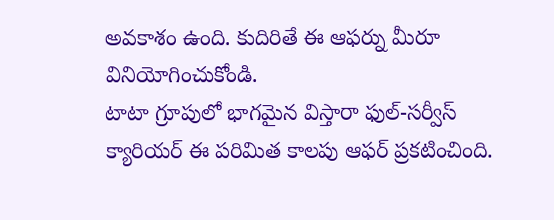అవకాశం ఉంది. కుదిరితే ఈ ఆఫర్ను మీరూ వినియోగించుకోండి.
టాటా గ్రూపులో భాగమైన విస్తారా ఫుల్-సర్వీస్ క్యారియర్ ఈ పరిమిత కాలపు ఆఫర్ ప్రకటించింది.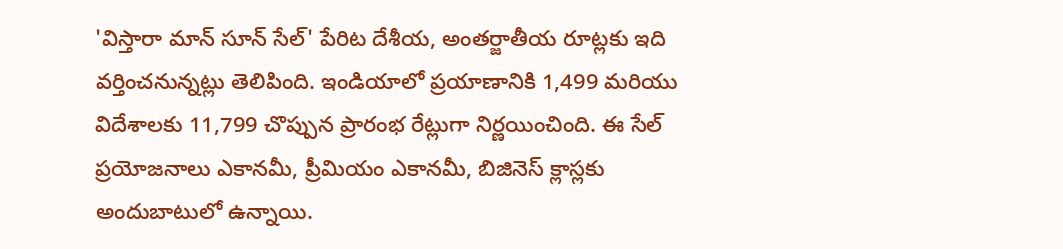'విస్తారా మాన్ సూన్ సేల్' పేరిట దేశీయ, అంతర్జాతీయ రూట్లకు ఇది వర్తించనున్నట్లు తెలిపింది. ఇండియాలో ప్రయాణానికి 1,499 మరియు విదేశాలకు 11,799 చొప్పున ప్రారంభ రేట్లుగా నిర్ణయించింది. ఈ సేల్ ప్రయోజనాలు ఎకానమీ, ప్రీమియం ఎకానమీ, బిజినెస్ క్లాస్లకు అందుబాటులో ఉన్నాయి.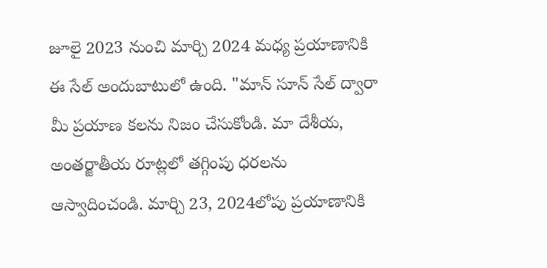జూలై 2023 నుంచి మార్చి 2024 మధ్య ప్రయాణానికి ఈ సేల్ అందుబాటులో ఉంది. "మాన్ సూన్ సేల్ ద్వారా మీ ప్రయాణ కలను నిజం చేసుకోండి. మా దేశీయ, అంతర్జాతీయ రూట్లలో తగ్గింపు ధరలను ఆస్వాదించండి. మార్చి 23, 2024లోపు ప్రయాణానికి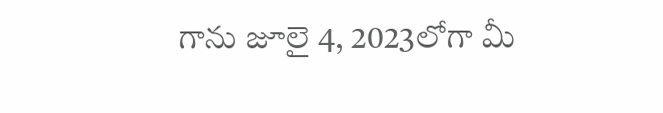గాను జూలై 4, 2023లోగా మీ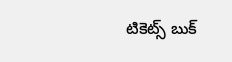టికెట్స్ బుక్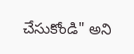చేసుకోండి" అని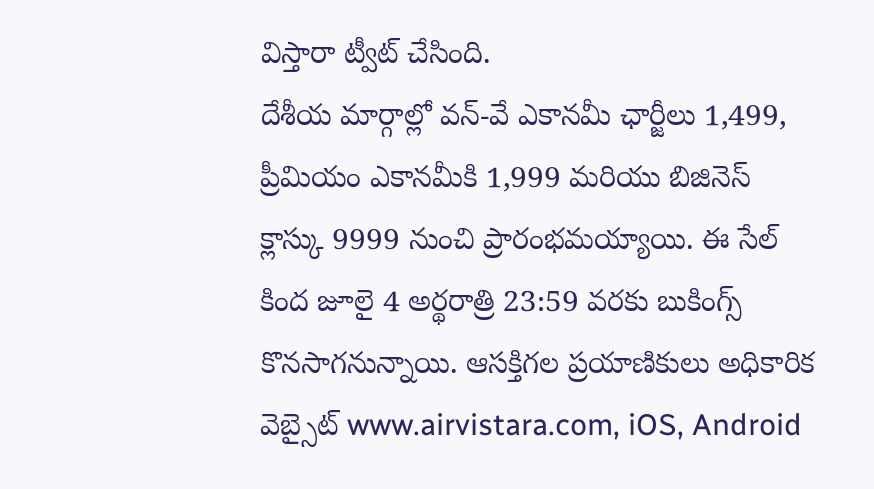విస్తారా ట్వీట్ చేసింది.
దేశీయ మార్గాల్లో వన్-వే ఎకానమీ ఛార్జీలు 1,499, ప్రీమియం ఎకానమీకి 1,999 మరియు బిజినెస్ క్లాస్కు 9999 నుంచి ప్రారంభమయ్యాయి. ఈ సేల్ కింద జూలై 4 అర్థరాత్రి 23:59 వరకు బుకింగ్స్ కొనసాగనున్నాయి. ఆసక్తిగల ప్రయాణికులు అధికారిక వెబ్సైట్ www.airvistara.com, iOS, Android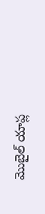మొబైల్ యాప్ల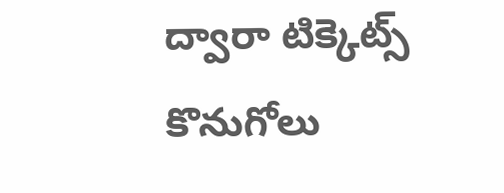ద్వారా టిక్కెట్స్ కొనుగోలు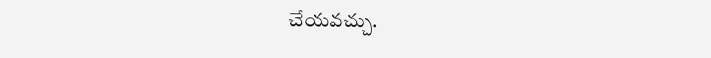చేయవచ్చు.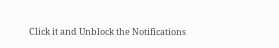Click it and Unblock the Notifications